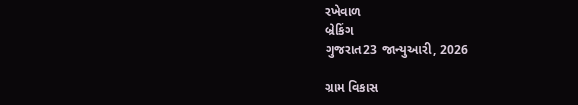રખેવાળ
બ્રેકિંગ
ગુજરાત23 જાન્યુઆરી, 2026

ગ્રામ વિકાસ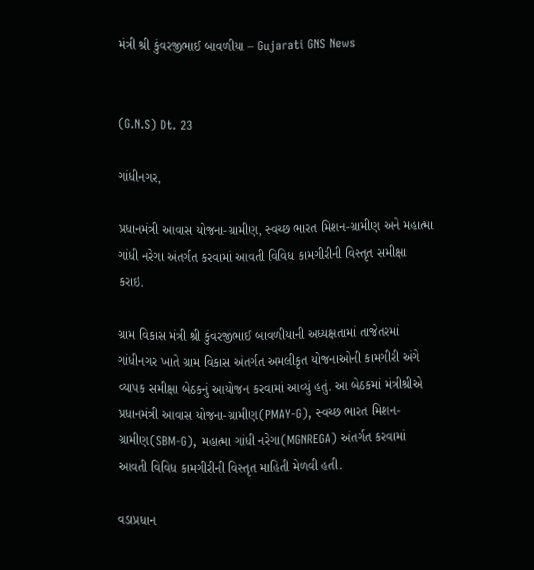મંત્રી શ્રી કુંવરજીભાઈ બાવળીયા – Gujarati GNS News


(G.N.S) Dt. 23

ગાંધીનગર,

પ્રધાનમંત્રી આવાસ યોજના-ગ્રામીણ, સ્વચ્છ ભારત મિશન-ગ્રામીણ અને મહાત્મા ગાંધી નરેગા અંતર્ગત કરવામાં આવતી વિવિધ કામગીરીની વિસ્તૃત સમીક્ષા કરાઇ.

ગ્રામ વિકાસ મંત્રી શ્રી કુંવરજીભાઈ બાવળીયાની અધ્યક્ષતામાં તાજેતરમાં ગાંધીનગર ખાતે ગ્રામ વિકાસ અંતર્ગત અમલીકૃત યોજનાઓની કામગીરી અંગે વ્યાપક સમીક્ષા બેઠકનું આયોજન કરવામાં આવ્યું હતું. આ બેઠકમાં મંત્રીશ્રીએ પ્રધાનમંત્રી આવાસ યોજના-ગ્રામીણ(PMAY-G), સ્વચ્છ ભારત મિશન-ગ્રામીણ(SBM-G), મહાત્મા ગાંધી નરેગા(MGNREGA) અંતર્ગત કરવામાં આવતી વિવિધ કામગીરીની વિસ્તૃત માહિતી મેળવી હતી.

વડાપ્રધાન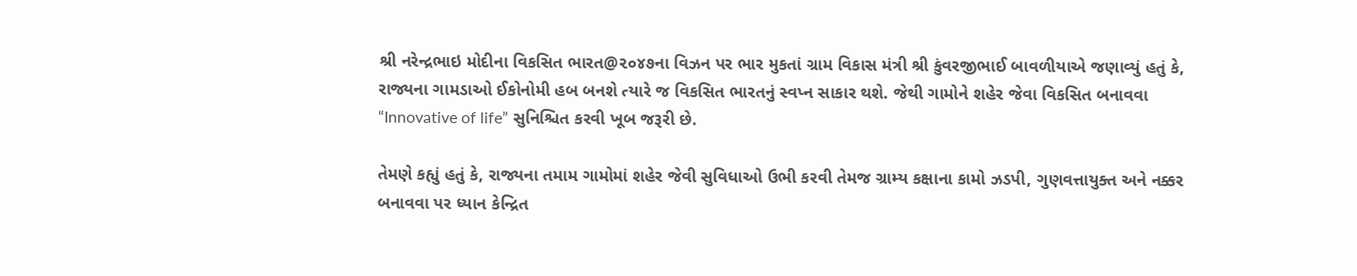શ્રી નરેન્દ્રભાઇ મોદીના વિકસિત ભારત@૨૦૪૭ના વિઝન પર ભાર મુકતાં ગ્રામ વિકાસ મંત્રી શ્રી કુંવરજીભાઈ બાવળીયાએ જણાવ્યું હતું કે, રાજ્યના ગામડાઓ ઈકોનોમી હબ બનશે ત્યારે જ વિકસિત ભારતનું સ્વપ્ન સાકાર થશે. જેથી ગામોને શહેર જેવા વિકસિત બનાવવા “Innovative of life” સુનિશ્ચિત કરવી ખૂબ જરૂરી છે.

તેમણે કહ્યું હતું કે, રાજ્યના તમામ ગામોમાં શહેર જેવી સુવિધાઓ ઉભી કરવી તેમજ ગ્રામ્ય કક્ષાના કામો ઝડપી, ગુણવત્તાયુક્ત અને નક્કર બનાવવા પર ધ્યાન કેન્દ્રિત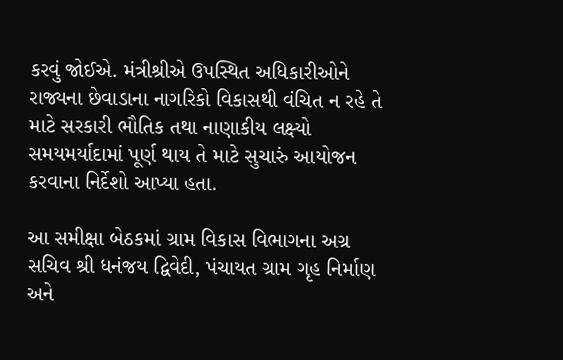કરવું જોઈએ. મંત્રીશ્રીએ ઉપસ્થિત અધિકારીઓને રાજ્યના છેવાડાના નાગરિકો વિકાસથી વંચિત ન રહે તે માટે સરકારી ભૌતિક તથા નાણાકીય લક્ષ્યો સમયમર્યાદામાં પૂર્ણ થાય તે માટે સુચારું આયોજન કરવાના નિર્દેશો આપ્યા હતા.

આ સમીક્ષા બેઠકમાં ગ્રામ વિકાસ વિભાગના અગ્ર સચિવ શ્રી ધનંજય દ્વિવેદી, પંચાયત ગ્રામ ગૃહ નિર્માણ અને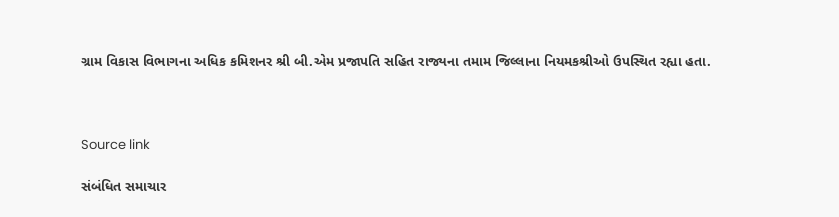ગ્રામ વિકાસ વિભાગના અધિક કમિશનર શ્રી બી.એમ પ્રજાપતિ સહિત રાજ્યના તમામ જિલ્લાના નિયમકશ્રીઓ ઉપસ્થિત રહ્યા હતા.



Source link

સંબંધિત સમાચાર